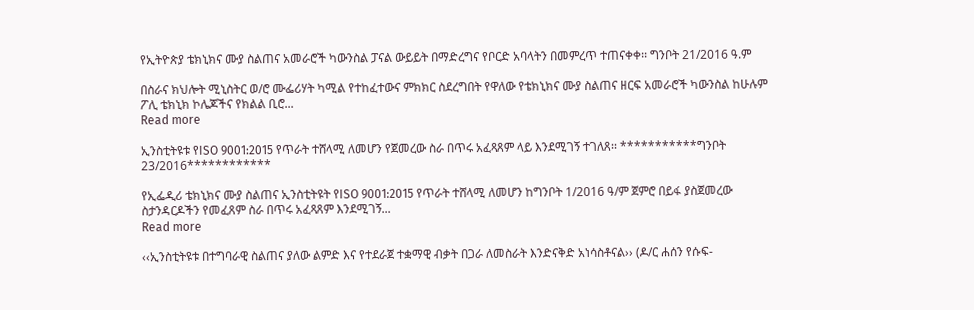የኢትዮጵያ ቴክኒክና ሙያ ስልጠና አመራሮች ካውንስል ፓናል ውይይት በማድረግና የቦርድ አባላትን በመምረጥ ተጠናቀቀ፡፡ ግንቦት 21/2016 ዓ.ም

በስራና ክህሎት ሚኒስትር ወ/ሮ ሙፌሪሃት ካሚል የተከፈተውና ምክክር ስደረግበት የዋለው የቴክኒክና ሙያ ስልጠና ዘርፍ አመራሮች ካውንስል ከሁሉም ፖሊ ቴክኒክ ኮሌጆችና የክልል ቢሮ...
Read more

ኢንስቲትዩቱ የISO 9001:2015 የጥራት ተሸላሚ ለመሆን የጀመረው ስራ በጥሩ አፈጻጸም ላይ እንደሚገኝ ተገለጸ፡፡ ***********ግንቦት 23/2016************

የኢፌዲሪ ቴክኒክና ሙያ ስልጠና ኢንስቲትዩት የISO 9001:2015 የጥራት ተሸላሚ ለመሆን ከግንቦት 1/2016 ዓ/ም ጀምሮ በይፋ ያስጀመረው ስታንዳርዶችን የመፈጸም ስራ በጥሩ አፈጻጸም እንደሚገኝ...
Read more

‹‹ኢንስቲትዩቱ በተግባራዊ ስልጠና ያለው ልምድ እና የተደራጀ ተቋማዊ ብቃት በጋራ ለመስራት እንድናቅድ አነሳስቶናል›› (ዶ/ር ሐሰን የሱፍ-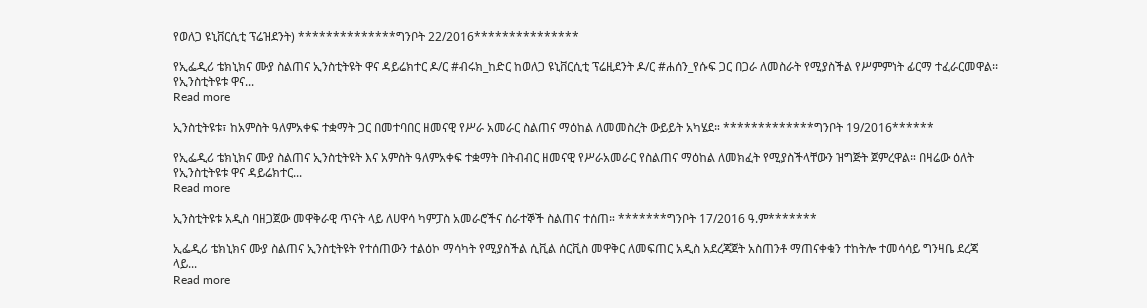የወለጋ ዩኒቨርሲቲ ፕሬዝደንት) **************ግንቦት 22/2016***************

የኢፌዲሪ ቴክኒክና ሙያ ስልጠና ኢንስቲትዩት ዋና ዳይሬክተር ዶ/ር #ብሩክ_ከድር ከወለጋ ዩኒቨርሲቲ ፕሬዚደንት ዶ/ር #ሐሰን_የሱፍ ጋር በጋራ ለመስራት የሚያስችል የሥምምነት ፊርማ ተፈራርመዋል፡፡ የኢንስቲትዩቱ ዋና...
Read more

ኢንስቲትዩቱ፣ ከአምስት ዓለምአቀፍ ተቋማት ጋር በመተባበር ዘመናዊ የሥራ አመራር ስልጠና ማዕከል ለመመስረት ውይይት አካሄደ። *************ግንቦት 19/2016******

የኢፌዲሪ ቴክኒክና ሙያ ስልጠና ኢንስቲትዩት እና አምስት ዓለምአቀፍ ተቋማት በትብብር ዘመናዊ የሥራአመራር የስልጠና ማዕከል ለመክፈት የሚያስችላቸውን ዝግጅት ጀምረዋል። በዛሬው ዕለት የኢንስቲትዩቱ ዋና ዳይሬክተር...
Read more

ኢንስቲትዩቱ አዲስ ባዘጋጀው መዋቅራዊ ጥናት ላይ ለሀዋሳ ካምፓስ አመራሮችና ሰራተኞች ስልጠና ተሰጠ። *******ግንቦት 17/2016 ዓ.ም*******

ኢፌዲሪ ቴክኒክና ሙያ ስልጠና ኢንስቲትዩት የተሰጠውን ተልዕኮ ማሳካት የሚያስችል ሲቪል ሰርቪስ መዋቅር ለመፍጠር አዲስ አደረጃጀት አስጠንቶ ማጠናቀቁን ተከትሎ ተመሳሳይ ግንዛቤ ደረጃ ላይ...
Read more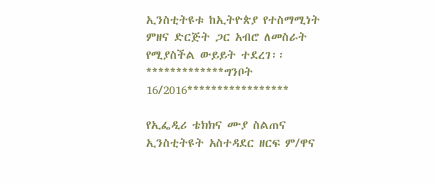ኢንስቲትዩቱ ከኢትዮጵያ የተስማሚነት ምዘና ድርጅት ጋር አብሮ ለመስራት የሚያስችል ውይይት ተደረገ፡፡ *************ግንቦት 16/2016*****************

የኢፌዲሪ ቴክክና ሙያ ስልጠና ኢንስቲትዩት አስተዳደር ዘርፍ ም/ዋና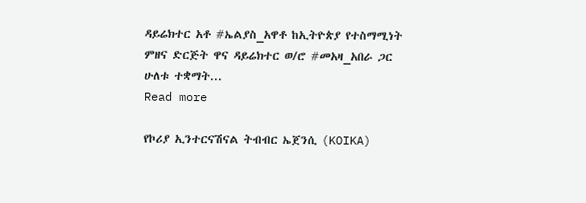ዳይሬክተር አቶ #ኤልያስ_አዋቶ ከኢትዮጵያ የተስማሚነት ምዘና ድርጅት ዋና ዳይሬክተር ወ/ሮ #መአዛ_አበራ ጋር ሁለቱ ተቋማት...
Read more

የኮሪያ ኢንተርናሽናል ትብብር ኤጀንሲ (KOIKA)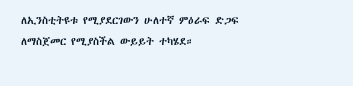ለኢንስቲትዩቱ የሚያደርገውን ሁለተኛ ምዕራፍ ድጋፍ ለማስጀመር የሚያስችል ውይይት ተካሄደ።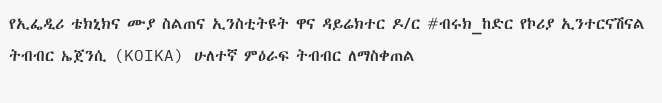የኢፌዲሪ ቴክኒክና ሙያ ስልጠና ኢንስቲትዩት ዋና ዳይሬክተር ዶ/ር #ብሩክ_ከድር የኮሪያ ኢንተርናሽናል ትብብር ኤጀንሲ (KOIKA) ሁለተኛ ምዕራፍ ትብብር ለማስቀጠል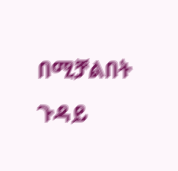በሚቻልበት ጉዳይ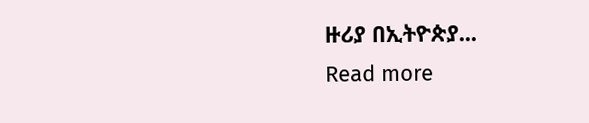ዙሪያ በኢትዮጵያ...
Read more